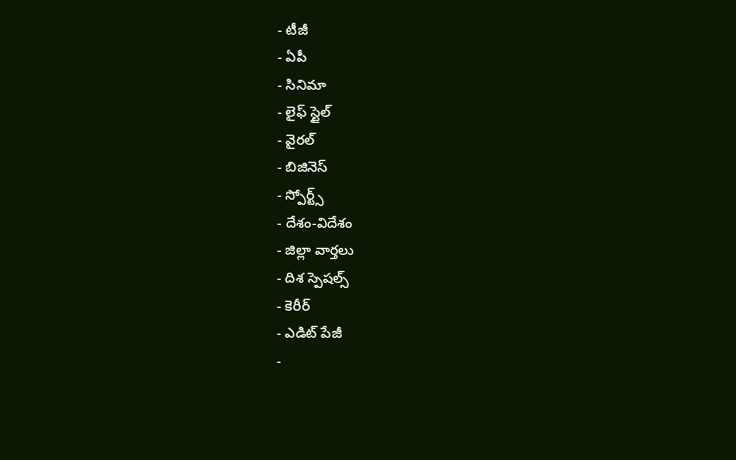- టీజీ
- ఏపీ
- సినిమా
- లైఫ్ స్టైల్
- వైరల్
- బిజినెస్
- స్పోర్ట్స్
- దేశం-విదేశం
- జిల్లా వార్తలు
- దిశ స్పెషల్స్
- కెరీర్
- ఎడిట్ పేజీ
-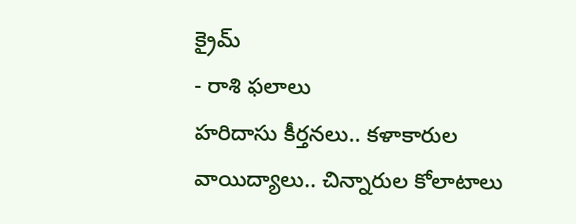క్రైమ్
- రాశి ఫలాలు
హరిదాసు కీర్తనలు.. కళాకారుల వాయిద్యాలు.. చిన్నారుల కోలాటాలు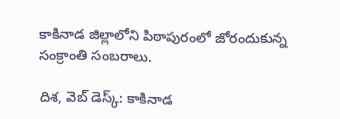కాకినాడ జిల్లాలోని పిఠాపురంలో జోరందుకున్న సంక్రాంతి సంబరాలు.

దిశ, వెబ్ డెస్క్: కాకినాడ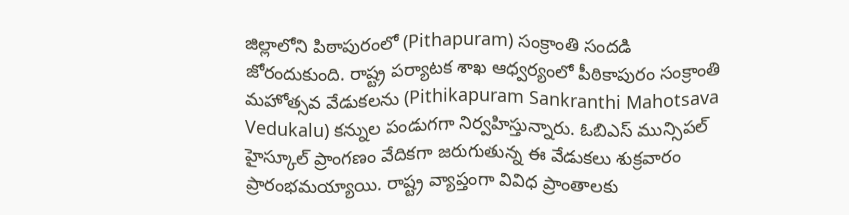జిల్లాలోని పిఠాపురంలో (Pithapuram) సంక్రాంతి సందడి జోరందుకుంది. రాష్ట్ర పర్యాటక శాఖ ఆధ్వర్యంలో పీఠికాపురం సంక్రాంతి మహోత్సవ వేడుకలను (Pithikapuram Sankranthi Mahotsava Vedukalu) కన్నుల పండుగగా నిర్వహిస్తున్నారు. ఓబిఎస్ మున్సిపల్ హైస్కూల్ ప్రాంగణం వేదికగా జరుగుతున్న ఈ వేడుకలు శుక్రవారం ప్రారంభమయ్యాయి. రాష్ట్ర వ్యాప్తంగా వివిధ ప్రాంతాలకు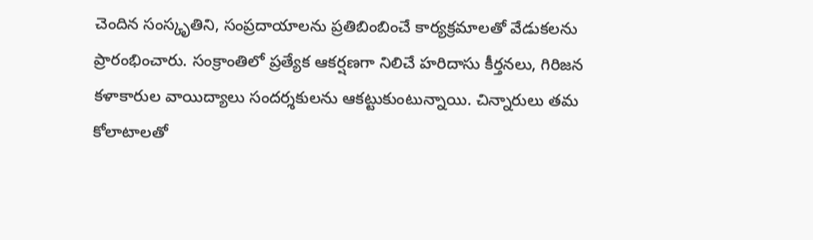చెందిన సంస్కృతిని, సంప్రదాయాలను ప్రతిబింబించే కార్యక్రమాలతో వేడుకలను ప్రారంభించారు. సంక్రాంతిలో ప్రత్యేక ఆకర్షణగా నిలిచే హరిదాసు కీర్తనలు, గిరిజన కళాకారుల వాయిద్యాలు సందర్శకులను ఆకట్టుకుంటున్నాయి. చిన్నారులు తమ కోలాటాలతో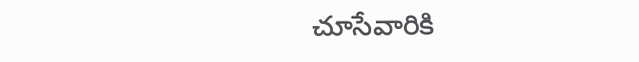చూసేవారికి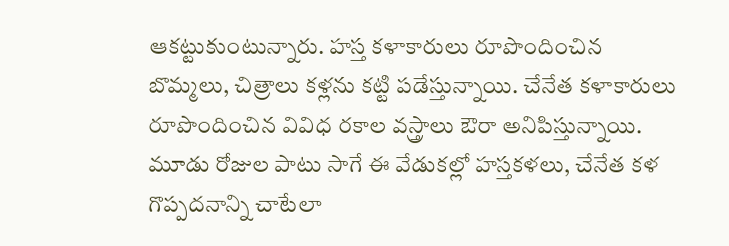ఆకట్టుకుంటున్నారు. హస్త కళాకారులు రూపొందించిన బొమ్మలు, చిత్రాలు కళ్లను కట్టి పడేస్తున్నాయి. చేనేత కళాకారులు రూపొందించిన వివిధ రకాల వస్త్రాలు ఔరా అనిపిస్తున్నాయి. మూడు రోజుల పాటు సాగే ఈ వేడుకల్లో హస్తకళలు, చేనేత కళ గొప్పదనాన్ని చాటేలా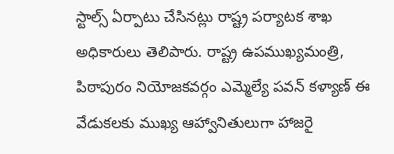స్టాల్స్ ఏర్పాటు చేసినట్లు రాష్ట్ర పర్యాటక శాఖ అధికారులు తెలిపారు. రాష్ట్ర ఉపముఖ్యమంత్రి, పిఠాపురం నియోజకవర్గం ఎమ్మెల్యే పవన్ కళ్యాణ్ ఈ వేడుకలకు ముఖ్య ఆహ్వానితులుగా హాజరై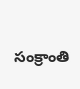సంక్రాంతి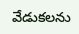వేడుకలను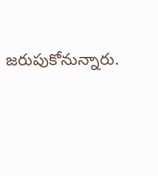జరుపుకోనున్నారు.